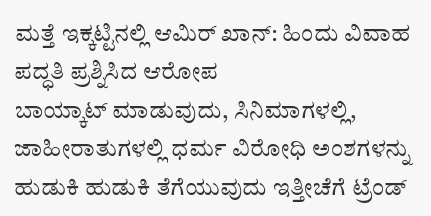ಮತ್ತೆ ಇಕ್ಕಟ್ಟಿನಲ್ಲಿ ಆಮಿರ್ ಖಾನ್: ಹಿಂದು ವಿವಾಹ ಪದ್ಧತಿ ಪ್ರಶ್ನಿಸಿದ ಆರೋಪ
ಬಾಯ್ಕಾಟ್ ಮಾಡುವುದು, ಸಿನಿಮಾಗಳಲ್ಲಿ, ಜಾಹೀರಾತುಗಳಲ್ಲಿ ಧರ್ಮ ವಿರೋಧಿ ಅಂಶಗಳನ್ನು ಹುಡುಕಿ ಹುಡುಕಿ ತೆಗೆಯುವುದು ಇತ್ತೀಚೆಗೆ ಟ್ರೆಂಡ್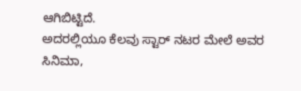ಆಗಿಬಿಟ್ಟಿದೆ.
ಅದರಲ್ಲಿಯೂ ಕೆಲವು ಸ್ಟಾರ್ ನಟರ ಮೇಲೆ ಅವರ ಸಿನಿಮಾ,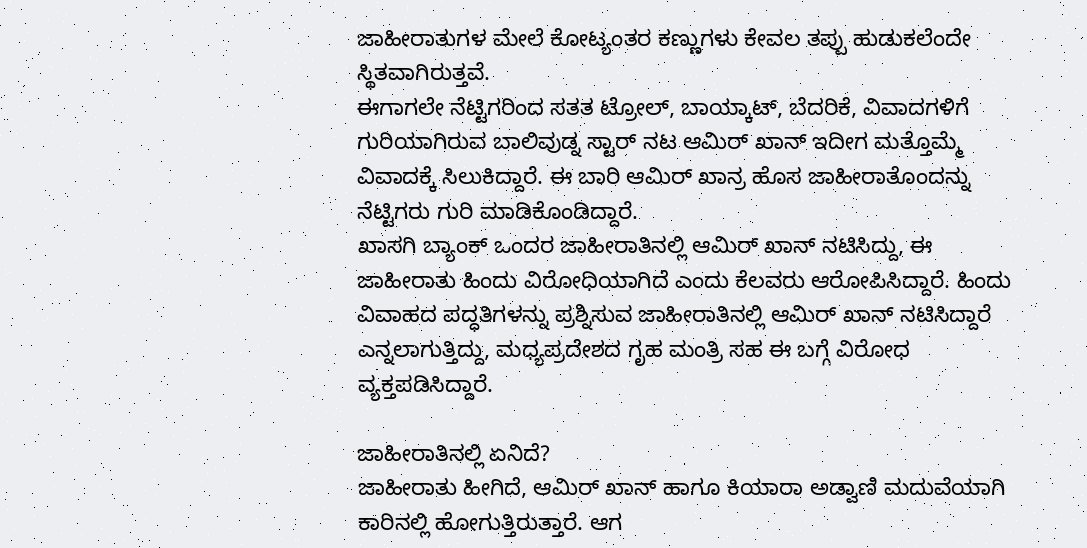ಜಾಹೀರಾತುಗಳ ಮೇಲೆ ಕೋಟ್ಯಂತರ ಕಣ್ಣುಗಳು ಕೇವಲ ತಪ್ಪು ಹುಡುಕಲೆಂದೇ ಸ್ಥಿತವಾಗಿರುತ್ತವೆ.
ಈಗಾಗಲೇ ನೆಟ್ಟಿಗರಿಂದ ಸತತ ಟ್ರೋಲ್, ಬಾಯ್ಕಾಟ್, ಬೆದರಿಕೆ, ವಿವಾದಗಳಿಗೆ ಗುರಿಯಾಗಿರುವ ಬಾಲಿವುಡ್ನ ಸ್ಟಾರ್ ನಟ ಆಮಿರ್ ಖಾನ್ ಇದೀಗ ಮತ್ತೊಮ್ಮೆ ವಿವಾದಕ್ಕೆ ಸಿಲುಕಿದ್ದಾರೆ. ಈ ಬಾರಿ ಆಮಿರ್ ಖಾನ್ರ ಹೊಸ ಜಾಹೀರಾತೊಂದನ್ನು ನೆಟ್ಟಿಗರು ಗುರಿ ಮಾಡಿಕೊಂಡಿದ್ದಾರೆ.
ಖಾಸಗಿ ಬ್ಯಾಂಕ್ ಒಂದರ ಜಾಹೀರಾತಿನಲ್ಲಿ ಆಮಿರ್ ಖಾನ್ ನಟಿಸಿದ್ದು, ಈ ಜಾಹೀರಾತು ಹಿಂದು ವಿರೋಧಿಯಾಗಿದೆ ಎಂದು ಕೆಲವರು ಆರೋಪಿಸಿದ್ದಾರೆ. ಹಿಂದು ವಿವಾಹದ ಪದ್ಧತಿಗಳನ್ನು ಪ್ರಶ್ನಿಸುವ ಜಾಹೀರಾತಿನಲ್ಲಿ ಆಮಿರ್ ಖಾನ್ ನಟಿಸಿದ್ದಾರೆ ಎನ್ನಲಾಗುತ್ತಿದ್ದು, ಮಧ್ಯಪ್ರದೇಶದ ಗೃಹ ಮಂತ್ರಿ ಸಹ ಈ ಬಗ್ಗೆ ವಿರೋಧ ವ್ಯಕ್ತಪಡಿಸಿದ್ದಾರೆ.

ಜಾಹೀರಾತಿನಲ್ಲಿ ಏನಿದೆ?
ಜಾಹೀರಾತು ಹೀಗಿದೆ, ಆಮಿರ್ ಖಾನ್ ಹಾಗೂ ಕಿಯಾರಾ ಅಡ್ವಾಣಿ ಮದುವೆಯಾಗಿ ಕಾರಿನಲ್ಲಿ ಹೋಗುತ್ತಿರುತ್ತಾರೆ. ಆಗ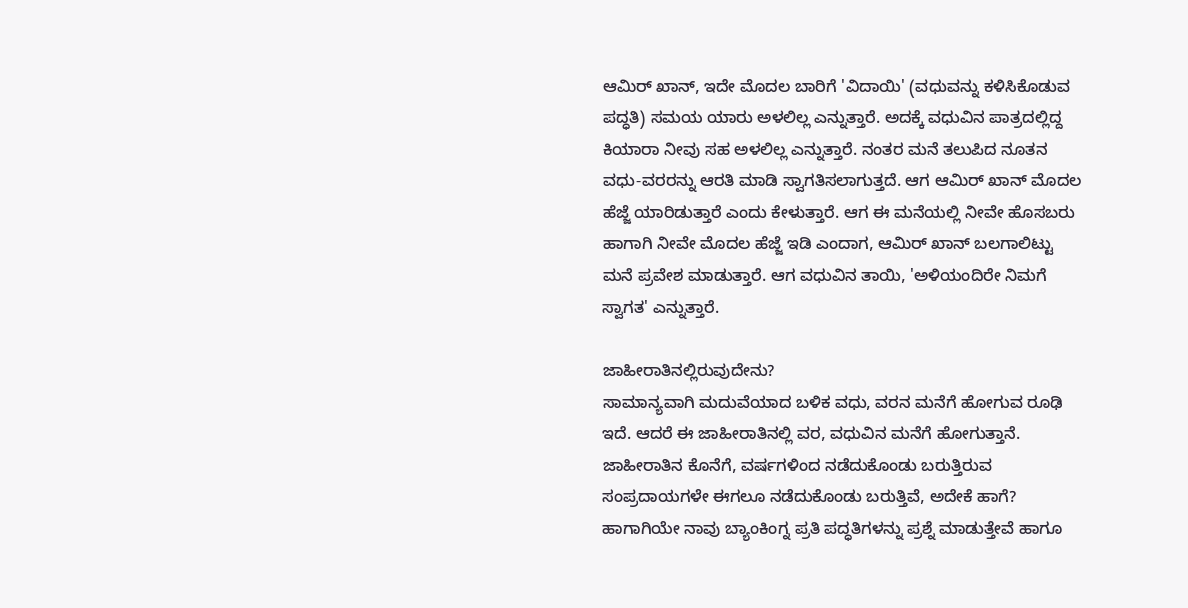ಆಮಿರ್ ಖಾನ್, ಇದೇ ಮೊದಲ ಬಾರಿಗೆ 'ವಿದಾಯಿ' (ವಧುವನ್ನು ಕಳಿಸಿಕೊಡುವ ಪದ್ಧತಿ) ಸಮಯ ಯಾರು ಅಳಲಿಲ್ಲ ಎನ್ನುತ್ತಾರೆ. ಅದಕ್ಕೆ ವಧುವಿನ ಪಾತ್ರದಲ್ಲಿದ್ದ ಕಿಯಾರಾ ನೀವು ಸಹ ಅಳಲಿಲ್ಲ ಎನ್ನುತ್ತಾರೆ. ನಂತರ ಮನೆ ತಲುಪಿದ ನೂತನ ವಧು-ವರರನ್ನು ಆರತಿ ಮಾಡಿ ಸ್ವಾಗತಿಸಲಾಗುತ್ತದೆ. ಆಗ ಆಮಿರ್ ಖಾನ್ ಮೊದಲ ಹೆಜ್ಜೆ ಯಾರಿಡುತ್ತಾರೆ ಎಂದು ಕೇಳುತ್ತಾರೆ. ಆಗ ಈ ಮನೆಯಲ್ಲಿ ನೀವೇ ಹೊಸಬರು ಹಾಗಾಗಿ ನೀವೇ ಮೊದಲ ಹೆಜ್ಜೆ ಇಡಿ ಎಂದಾಗ, ಆಮಿರ್ ಖಾನ್ ಬಲಗಾಲಿಟ್ಟು ಮನೆ ಪ್ರವೇಶ ಮಾಡುತ್ತಾರೆ. ಆಗ ವಧುವಿನ ತಾಯಿ, 'ಅಳಿಯಂದಿರೇ ನಿಮಗೆ ಸ್ವಾಗತ' ಎನ್ನುತ್ತಾರೆ.

ಜಾಹೀರಾತಿನಲ್ಲಿರುವುದೇನು?
ಸಾಮಾನ್ಯವಾಗಿ ಮದುವೆಯಾದ ಬಳಿಕ ವಧು, ವರನ ಮನೆಗೆ ಹೋಗುವ ರೂಢಿ ಇದೆ. ಆದರೆ ಈ ಜಾಹೀರಾತಿನಲ್ಲಿ ವರ, ವಧುವಿನ ಮನೆಗೆ ಹೋಗುತ್ತಾನೆ. ಜಾಹೀರಾತಿನ ಕೊನೆಗೆ, ವರ್ಷಗಳಿಂದ ನಡೆದುಕೊಂಡು ಬರುತ್ತಿರುವ ಸಂಪ್ರದಾಯಗಳೇ ಈಗಲೂ ನಡೆದುಕೊಂಡು ಬರುತ್ತಿವೆ, ಅದೇಕೆ ಹಾಗೆ? ಹಾಗಾಗಿಯೇ ನಾವು ಬ್ಯಾಂಕಿಂಗ್ನ ಪ್ರತಿ ಪದ್ಧತಿಗಳನ್ನು ಪ್ರಶ್ನೆ ಮಾಡುತ್ತೇವೆ ಹಾಗೂ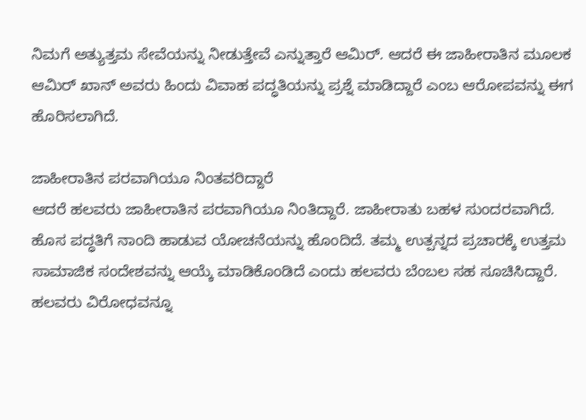ನಿಮಗೆ ಅತ್ಯುತ್ತಮ ಸೇವೆಯನ್ನು ನೀಡುತ್ತೇವೆ ಎನ್ನುತ್ತಾರೆ ಆಮಿರ್. ಆದರೆ ಈ ಜಾಹೀರಾತಿನ ಮೂಲಕ ಆಮಿರ್ ಖಾನ್ ಅವರು ಹಿಂದು ವಿವಾಹ ಪದ್ಧತಿಯನ್ನು ಪ್ರಶ್ನೆ ಮಾಡಿದ್ದಾರೆ ಎಂಬ ಆರೋಪವನ್ನು ಈಗ ಹೊರಿಸಲಾಗಿದೆ.

ಜಾಹೀರಾತಿನ ಪರವಾಗಿಯೂ ನಿಂತವರಿದ್ದಾರೆ
ಆದರೆ ಹಲವರು ಜಾಹೀರಾತಿನ ಪರವಾಗಿಯೂ ನಿಂತಿದ್ದಾರೆ. ಜಾಹೀರಾತು ಬಹಳ ಸುಂದರವಾಗಿದೆ. ಹೊಸ ಪದ್ಧತಿಗೆ ನಾಂದಿ ಹಾಡುವ ಯೋಚನೆಯನ್ನು ಹೊಂದಿದೆ. ತಮ್ಮ ಉತ್ಪನ್ನದ ಪ್ರಚಾರಕ್ಕೆ ಉತ್ತಮ ಸಾಮಾಜಿಕ ಸಂದೇಶವನ್ನು ಆಯ್ಕೆ ಮಾಡಿಕೊಂಡಿದೆ ಎಂದು ಹಲವರು ಬೆಂಬಲ ಸಹ ಸೂಚಿಸಿದ್ದಾರೆ. ಹಲವರು ವಿರೋಧವನ್ನೂ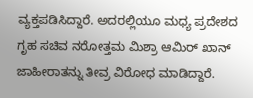ವ್ಯಕ್ತಪಡಿಸಿದ್ದಾರೆ. ಅದರಲ್ಲಿಯೂ ಮಧ್ಯ ಪ್ರದೇಶದ ಗೃಹ ಸಚಿವ ನರೋತ್ತಮ ಮಿಶ್ರಾ ಆಮಿರ್ ಖಾನ್ ಜಾಹೀರಾತನ್ನು ತೀವ್ರ ವಿರೋಧ ಮಾಡಿದ್ದಾರೆ.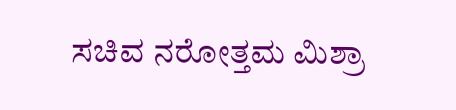ಸಚಿವ ನರೋತ್ತಮ ಮಿಶ್ರಾ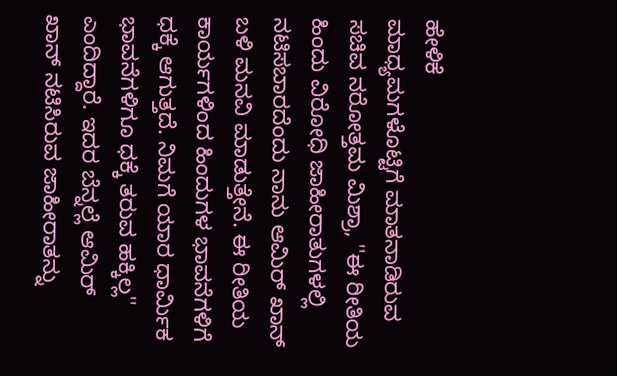ಹೇಳಿಕೆ
ಮಾಧ್ಯಮಗಳೊಟ್ಟಿಗೆ ಮಾತನಾಡಿರುವ ಸಚಿವ ನರೋತ್ತಮ ಮಿಶ್ರಾ, ''ಈ ರೀತಿಯ ಹಿಂದು ವಿರೋಧಿ ಜಾಹೀರಾತುಗಳಲ್ಲಿ ನಟಿಸಬಾರದೆಂದು ನಾನು ಆಮಿರ್ ಖಾನ್ ಬಳಿ ಮನವಿ ಮಾಡುತ್ತೇನೆ. ಈ ರೀತಿಯ ಕಾರ್ಯಗಳಿಂದ ಹಿಂದುಗಳ ಭಾವನೆಗಳಿಗೆ ಧಕ್ಕೆ ಆಗುತ್ತದೆ. ನಿಮಗೆ ಯಾರ ಧಾರ್ಮಿಕ ಭಾವನೆಗಳಿಗೂ ಧಕ್ಕೆ ತರುವ ಹಕ್ಕಿಲ್ಲ'' ಎಂದಿದ್ದಾರೆ. ಇದರ ಬೆನ್ನಲ್ಲೆ ಆಮಿರ್ ಖಾನ್ ನಟಿಸಿರುವ ಜಾಹೀರಾತನ್ನು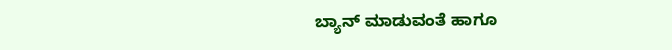ಬ್ಯಾನ್ ಮಾಡುವಂತೆ ಹಾಗೂ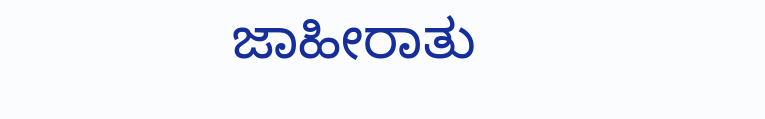ಜಾಹೀರಾತು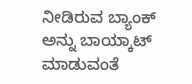ನೀಡಿರುವ ಬ್ಯಾಂಕ್ ಅನ್ನು ಬಾಯ್ಕಾಟ್ ಮಾಡುವಂತೆ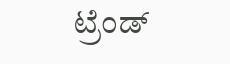ಟ್ರೆಂಡ್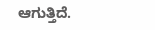ಆಗುತ್ತಿದೆ.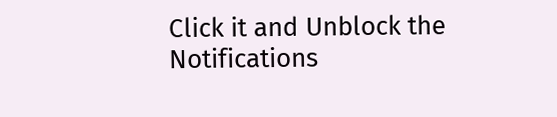Click it and Unblock the Notifications